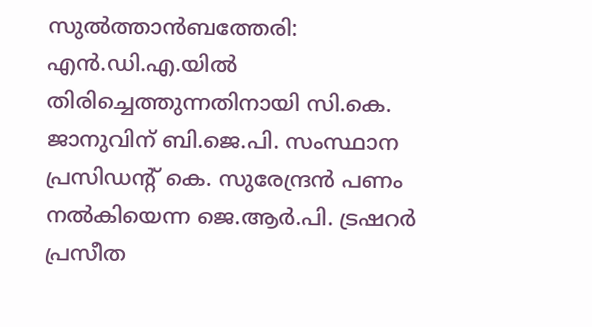സുൽത്താൻബത്തേരി: എൻ.ഡി.എ.യിൽ തിരിച്ചെത്തുന്നതിനായി സി.കെ. ജാനുവിന് ബി.ജെ.പി. സംസ്ഥാന പ്രസിഡന്റ് കെ. സുരേന്ദ്രൻ പണം നൽകിയെന്ന ജെ.ആർ.പി. ട്രഷറർ പ്രസീത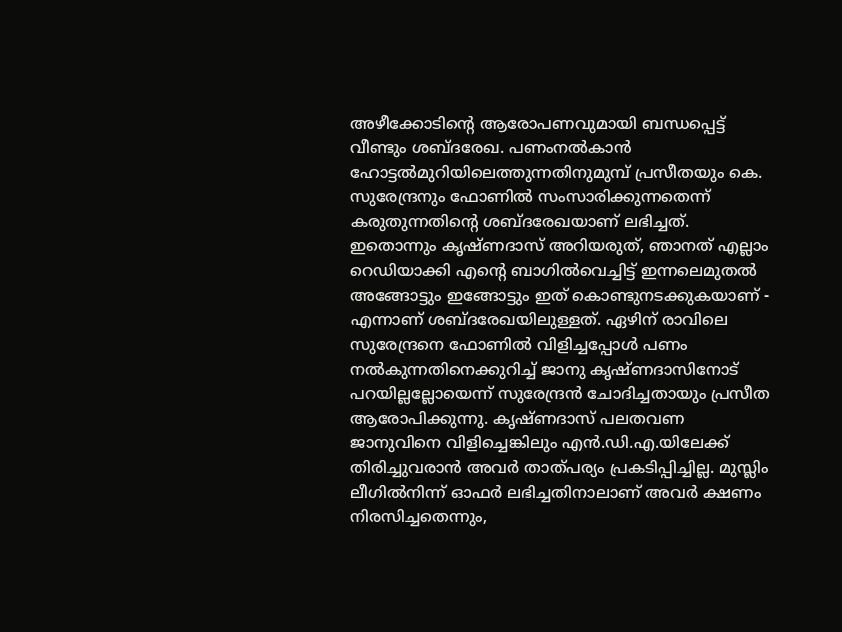അഴീക്കോടിന്റെ ആരോപണവുമായി ബന്ധപ്പെട്ട് വീണ്ടും ശബ്ദരേഖ. പണംനൽകാൻ ഹോട്ടൽമുറിയിലെത്തുന്നതിനുമുമ്പ് പ്രസീതയും കെ. സുരേന്ദ്രനും ഫോണിൽ സംസാരിക്കുന്നതെന്ന് കരുതുന്നതിന്റെ ശബ്ദരേഖയാണ് ലഭിച്ചത്. ഇതൊന്നും കൃഷ്ണദാസ് അറിയരുത്, ഞാനത് എല്ലാം റെഡിയാക്കി എന്റെ ബാഗിൽവെച്ചിട്ട് ഇന്നലെമുതൽ അങ്ങോട്ടും ഇങ്ങോട്ടും ഇത് കൊണ്ടുനടക്കുകയാണ് - എന്നാണ് ശബ്ദരേഖയിലുള്ളത്. ഏഴിന് രാവിലെ സുരേന്ദ്രനെ ഫോണിൽ വിളിച്ചപ്പോൾ പണം നൽകുന്നതിനെക്കുറിച്ച് ജാനു കൃഷ്ണദാസിനോട് പറയില്ലല്ലോയെന്ന് സുരേന്ദ്രൻ ചോദിച്ചതായും പ്രസീത ആരോപിക്കുന്നു. കൃഷ്ണദാസ് പലതവണ ജാനുവിനെ വിളിച്ചെങ്കിലും എൻ.ഡി.എ.യിലേക്ക് തിരിച്ചുവരാൻ അവർ താത്പര്യം പ്രകടിപ്പിച്ചില്ല. മുസ്ലിം ലീഗിൽനിന്ന് ഓഫർ ലഭിച്ചതിനാലാണ് അവർ ക്ഷണം നിരസിച്ചതെന്നും,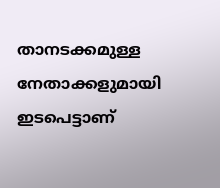താനടക്കമുള്ള നേതാക്കളുമായി ഇടപെട്ടാണ്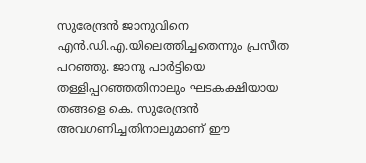സുരേന്ദ്രൻ ജാനുവിനെ എൻ.ഡി.എ.യിലെത്തിച്ചതെന്നും പ്രസീത പറഞ്ഞു. ജാനു പാർട്ടിയെ തള്ളിപ്പറഞ്ഞതിനാലും ഘടകക്ഷിയായ തങ്ങളെ കെ. സുരേന്ദ്രൻ അവഗണിച്ചതിനാലുമാണ് ഈ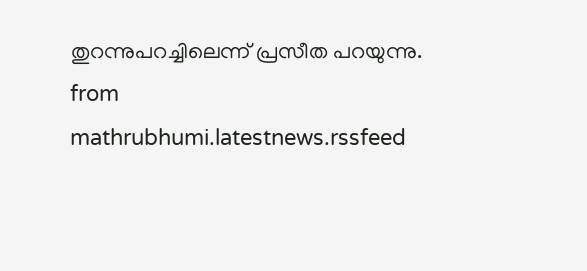തുറന്നുപറച്ചിലെന്ന് പ്രസീത പറയുന്നു.
from mathrubhumi.latestnews.rssfeed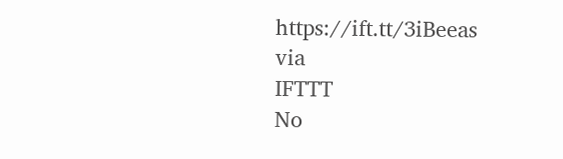https://ift.tt/3iBeeas
via
IFTTT
No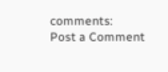comments:
Post a Comment